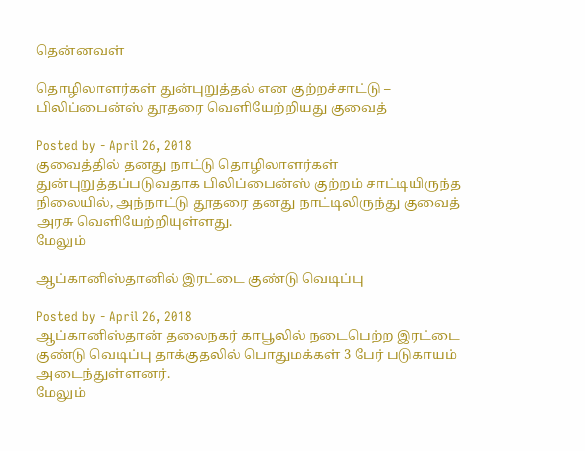தென்னவள்

தொழிலாளர்கள் துன்புறுத்தல் என குற்றச்சாட்டு – பிலிப்பைன்ஸ் தூதரை வெளியேற்றியது குவைத்

Posted by - April 26, 2018
குவைத்தில் தனது நாட்டு தொழிலாளர்கள் துன்புறுத்தப்படுவதாக பிலிப்பைன்ஸ் குற்றம் சாட்டியிருந்த நிலையில், அந்நாட்டு தூதரை தனது நாட்டிலிருந்து குவைத் அரசு வெளியேற்றியுள்ளது.
மேலும்

ஆப்கானிஸ்தானில் இரட்டை குண்டு வெடிப்பு

Posted by - April 26, 2018
ஆப்கானிஸ்தான் தலைநகர் காபூலில் நடைபெற்ற இரட்டை குண்டு வெடிப்பு தாக்குதலில் பொதுமக்கள் 3 பேர் படுகாயம் அடைந்துள்ளனர்.
மேலும்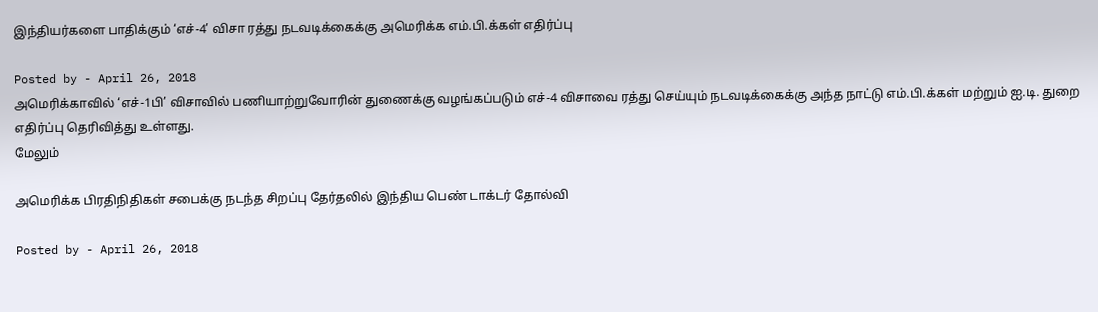இந்தியர்களை பாதிக்கும் ‘எச்-4’ விசா ரத்து நடவடிக்கைக்கு அமெரிக்க எம்.பி.க்கள் எதிர்ப்பு

Posted by - April 26, 2018
அமெரிக்காவில் ‘எச்-1பி’ விசாவில் பணியாற்றுவோரின் துணைக்கு வழங்கப்படும் எச்-4 விசாவை ரத்து செய்யும் நடவடிக்கைக்கு அந்த நாட்டு எம்.பி.க்கள் மற்றும் ஐ.டி. துறை எதிர்ப்பு தெரிவித்து உள்ளது.
மேலும்

அமெரிக்க பிரதிநிதிகள் சபைக்கு நடந்த சிறப்பு தேர்தலில் இந்திய பெண் டாக்டர் தோல்வி

Posted by - April 26, 2018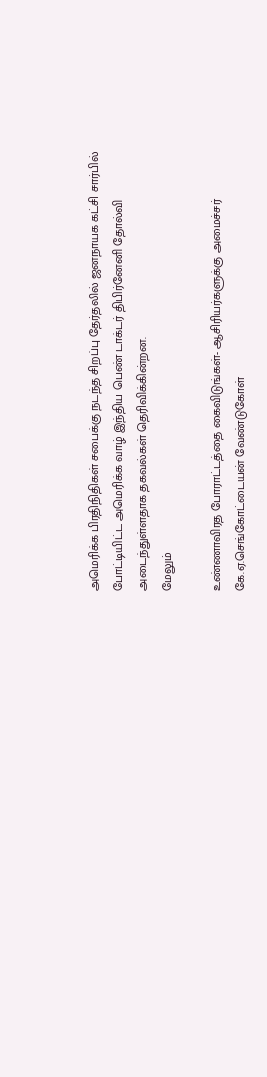அமெரிக்க பிரதிநிதிகள் சபைக்கு நடந்த சிறப்பு தேர்தலில் ஜனநாயக கட்சி சார்பில் போட்டியிட்ட அமெரிக்க வாழ் இந்திய பெண் டாக்டர் திபிர்னேனி தோல்வி அடைந்துள்ளதாக தகவல்கள் தெரிவிக்கின்றன.
மேலும்

உண்ணாவிரத போராட்டத்தை கைவிடுங்கள்- ஆசிரியர்களுக்கு அமைச்சர் கே.ஏ.செங்கோட்டையன் வேண்டுகோள்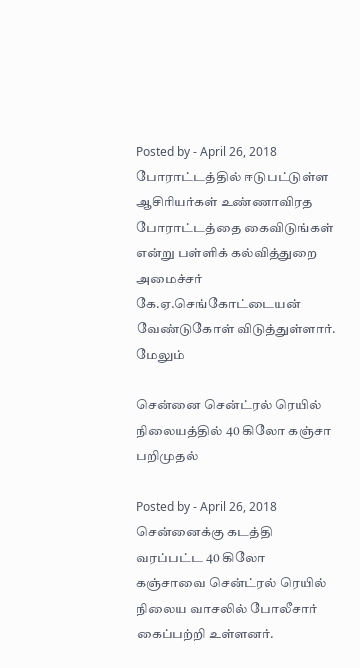Posted by - April 26, 2018
போராட்டத்தில் ஈடுபட்டுள்ள ஆசிரியர்கள் உண்ணாவிரத போராட்டத்தை கைவிடுங்கள் என்று பள்ளிக் கல்வித்துறை அமைச்சர் கே.ஏ.செங்கோட்டையன் வேண்டுகோள் விடுத்துள்ளார்.
மேலும்

சென்னை சென்ட்ரல் ரெயில் நிலையத்தில் 40 கிலோ கஞ்சா பறிமுதல்

Posted by - April 26, 2018
சென்னைக்கு கடத்தி வரப்பட்ட 40 கிலோ கஞ்சாவை சென்ட்ரல் ரெயில் நிலைய வாசலில் போலீசார் கைப்பற்றி உள்ளனர்.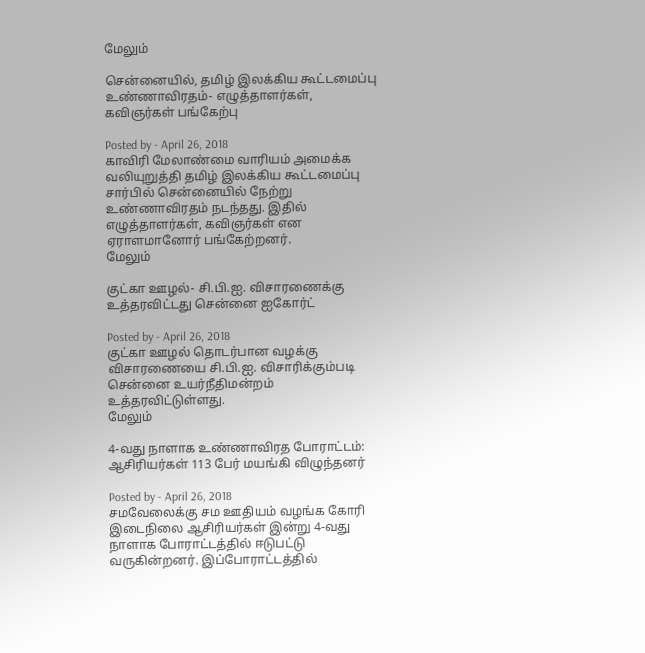மேலும்

சென்னையில், தமிழ் இலக்கிய கூட்டமைப்பு உண்ணாவிரதம்- எழுத்தாளர்கள், கவிஞர்கள் பங்கேற்பு

Posted by - April 26, 2018
காவிரி மேலாண்மை வாரியம் அமைக்க வலியுறுத்தி தமிழ் இலக்கிய கூட்டமைப்பு சார்பில் சென்னையில் நேற்று உண்ணாவிரதம் நடந்தது. இதில் எழுத்தாளர்கள், கவிஞர்கள் என ஏராளமானோர் பங்கேற்றனர்.
மேலும்

குட்கா ஊழல்- சி.பி.ஐ. விசாரணைக்கு உத்தரவிட்டது சென்னை ஐகோர்ட்

Posted by - April 26, 2018
குட்கா ஊழல் தொடர்பான வழக்கு விசாரணையை சி.பி.ஐ. விசாரிக்கும்படி சென்னை உயர்நீதிமன்றம் உத்தரவிட்டுள்ளது.
மேலும்

4-வது நாளாக உண்ணாவிரத போராட்டம்: ஆசிரியர்கள் 113 பேர் மயங்கி விழுந்தனர்

Posted by - April 26, 2018
சமவேலைக்கு சம ஊதியம் வழங்க கோரி இடைநிலை ஆசிரியர்கள் இன்று 4-வது நாளாக போராட்டத்தில் ஈடுபட்டு வருகின்றனர். இப்போராட்டத்தில்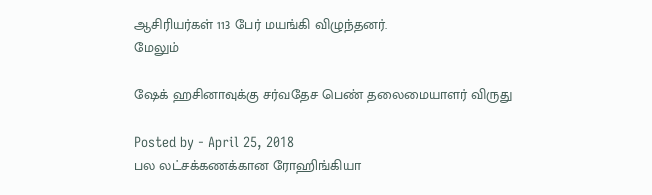ஆசிரியர்கள் 113 பேர் மயங்கி விழுந்தனர்.
மேலும்

ஷேக் ஹசினாவுக்கு சர்வதேச பெண் தலைமையாளர் விருது

Posted by - April 25, 2018
பல லட்சக்கணக்கான ரோஹிங்கியா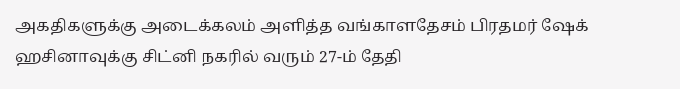அகதிகளுக்கு அடைக்கலம் அளித்த வங்காளதேசம் பிரதமர் ஷேக் ஹசினாவுக்கு சிட்னி நகரில் வரும் 27-ம் தேதி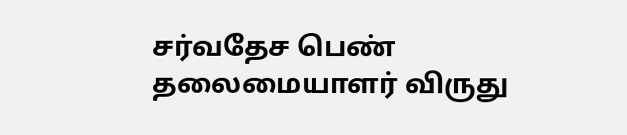சர்வதேச பெண் தலைமையாளர் விருது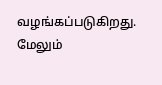வழங்கப்படுகிறது.
மேலும்